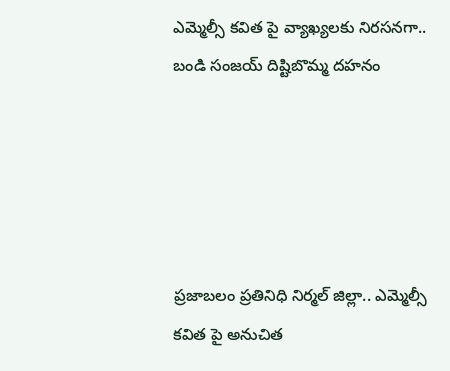ఎమ్మెల్సీ కవిత పై వ్యాఖ్యలకు నిరసనగా.. బండి సంజయ్‌ దిష్టిబొమ్మ దహనం





ప్రజాబలం ప్రతినిధి నిర్మల్ జిల్లా.. ఎమ్మెల్సీ కవిత పై అనుచిత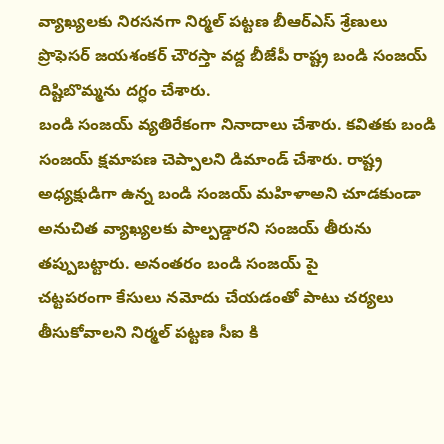వ్యాఖ్యలకు నిరసనగా నిర్మల్ పట్టణ బీఆర్ఎస్ శ్రేణులు ప్రొఫెసర్ జయశంకర్ చౌరస్తా వద్ద బీజేపీ రాష్ట్ర బండి సంజయ్ దిష్టిబొమ్మను దగ్ధం చేశారు.
బండి సంజయ్ వ్యతిరేకంగా నినాదాలు చేశారు. కవితకు బండి సంజయ్‌ క్షమాపణ చెప్పాలని డిమాండ్‌ చేశారు. రాష్ట్ర అధ్యక్షుడిగా ఉన్న బండి సంజయ్‌ మహిళాఅని చూడకుండా అనుచిత వ్యాఖ్యలకు పాల్పడ్డారని సంజయ్ తీరును తప్పుబట్టారు. అనంతరం బండి సంజయ్ పై
చట్టపరంగా కేసులు నమోదు చేయడంతో పాటు చర్యలు తీసుకోవాలని నిర్మల్ పట్టణ సీఐ కి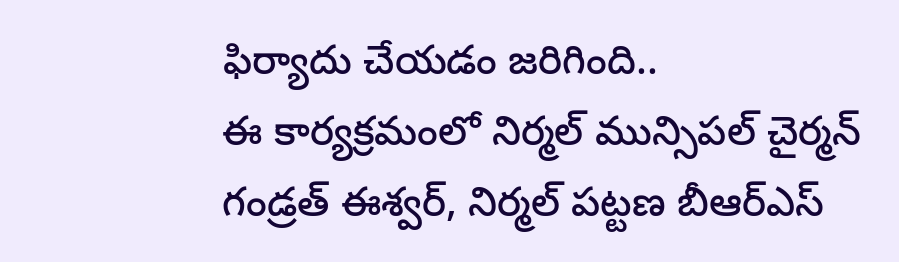ఫిర్యాదు చేయడం జరిగింది..
ఈ కార్యక్రమంలో నిర్మల్ మున్సిపల్ చైర్మన్ గండ్రత్ ఈశ్వర్, నిర్మల్ పట్టణ బీఆర్ఎస్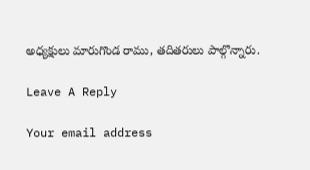అధ్యక్షులు మారుగొండ రాము, తదితరులు పాల్గొన్నారు.

Leave A Reply

Your email address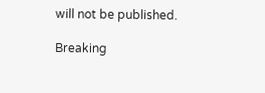will not be published.

Breaking